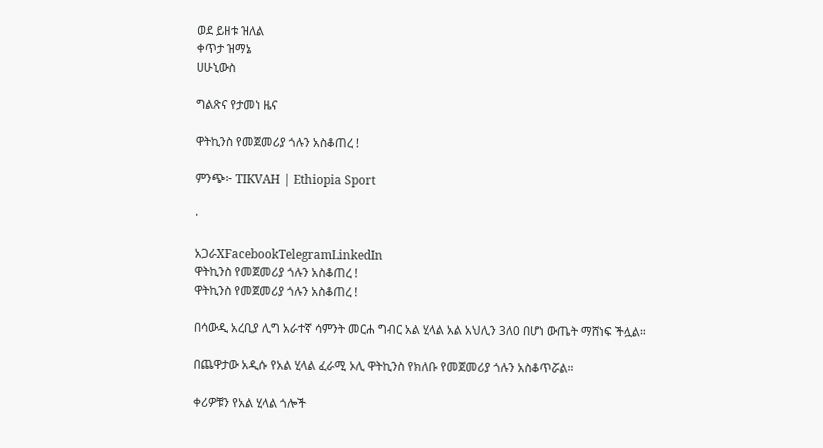ወደ ይዘቱ ዝለል
ቀጥታ ዝማኔ
ሀሁኒውስ

ግልጽና የታመነ ዜና

ዋትኪንስ የመጀመሪያ ጎሉን አስቆጠረ !

ምንጭ፦ TIKVAH | Ethiopia Sport

·

አጋራXFacebookTelegramLinkedIn
ዋትኪንስ የመጀመሪያ ጎሉን አስቆጠረ !
ዋትኪንስ የመጀመሪያ ጎሉን አስቆጠረ !

በሳውዲ አረቢያ ሊግ አራተኛ ሳምንት መርሐ ግብር አል ሂላል አል አህሊን 3ለ0 በሆነ ውጤት ማሸነፍ ችሏል።

በጨዋታው አዲሱ የአል ሂላል ፈራሚ ኦሊ ዋትኪንስ የክለቡ የመጀመሪያ ጎሉን አስቆጥሯል።

ቀሪዎቹን የአል ሂላል ጎሎች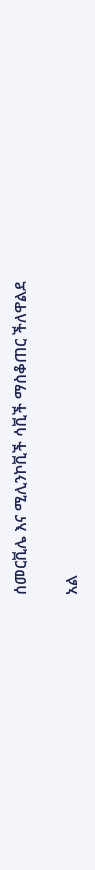ሰመርቪሌ እና ሚሊንኮቪች ሳቪች ማስቆጠር ችለዋልደ

አል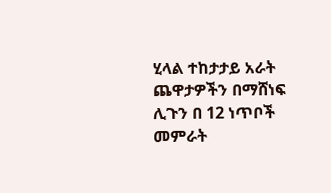ሂላል ተከታታይ አራት ጨዋታዎችን በማሸነፍ ሊጉን በ 12 ነጥቦች መምራት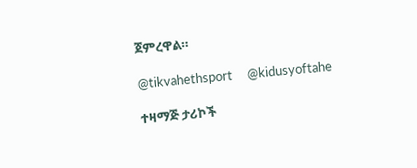ጀምረዋል።

@tikvahethsport     @kidusyoftahe

ተዛማጅ ታሪኮች